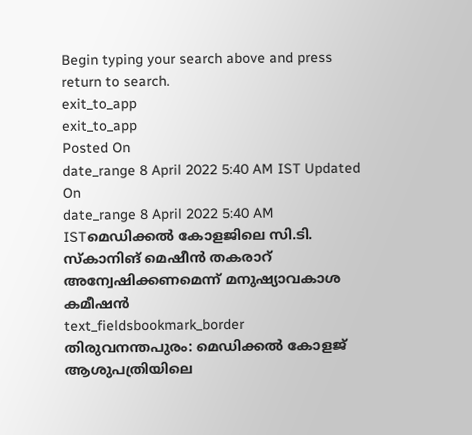Begin typing your search above and press return to search.
exit_to_app
exit_to_app
Posted On
date_range 8 April 2022 5:40 AM IST Updated On
date_range 8 April 2022 5:40 AM ISTമെഡിക്കൽ കോളജിലെ സി.ടി. സ്കാനിങ് മെഷീൻ തകരാറ് അന്വേഷിക്കണമെന്ന് മനുഷ്യാവകാശ കമീഷൻ
text_fieldsbookmark_border
തിരുവനന്തപുരം: മെഡിക്കൽ കോളജ് ആശുപത്രിയിലെ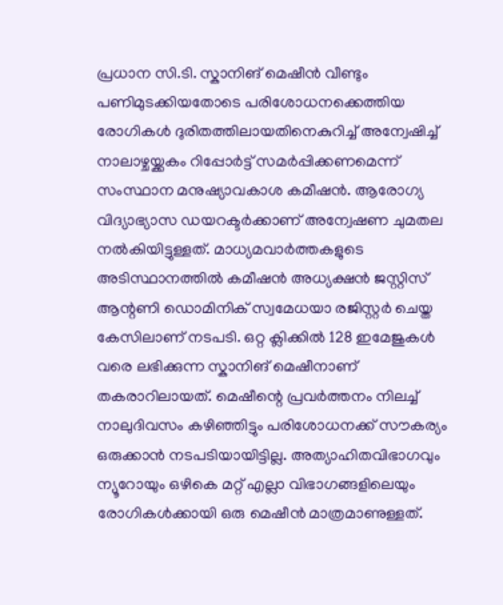പ്രധാന സി.ടി. സ്കാനിങ് മെഷീൻ വീണ്ടും പണിമുടക്കിയതോടെ പരിശോധനക്കെത്തിയ രോഗികൾ ദുരിതത്തിലായതിനെകുറിച്ച് അന്വേഷിച്ച് നാലാഴ്ചയ്ക്കകം റിപ്പോർട്ട് സമർപ്പിക്കണമെന്ന് സംസ്ഥാന മനുഷ്യാവകാശ കമീഷൻ. ആരോഗ്യ വിദ്യാഭ്യാസ ഡയറക്ടർക്കാണ് അന്വേഷണ ചുമതല നൽകിയിട്ടുള്ളത്. മാധ്യമവാർത്തകളുടെ അടിസ്ഥാനത്തിൽ കമീഷൻ അധ്യക്ഷൻ ജസ്റ്റിസ് ആന്റണി ഡൊമിനിക് സ്വമേധയാ രജിസ്റ്റർ ചെയ്ത കേസിലാണ് നടപടി. ഒറ്റ ക്ലിക്കിൽ 128 ഇമേജുകൾ വരെ ലഭിക്കുന്ന സ്കാനിങ് മെഷീനാണ് തകരാറിലായത്. മെഷീന്റെ പ്രവർത്തനം നിലച്ച് നാലുദിവസം കഴിഞ്ഞിട്ടും പരിശോധനക്ക് സൗകര്യം ഒരുക്കാൻ നടപടിയായിട്ടില്ല. അത്യാഹിതവിഭാഗവും ന്യൂറോയും ഒഴികെ മറ്റ് എല്ലാ വിഭാഗങ്ങളിലെയും രോഗികൾക്കായി ഒരു മെഷീൻ മാത്രമാണുള്ളത്.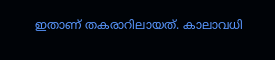ഇതാണ് തകരാറിലായത്. കാലാവധി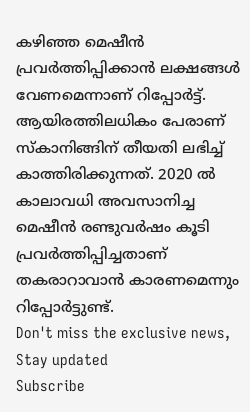കഴിഞ്ഞ മെഷീൻ പ്രവർത്തിപ്പിക്കാൻ ലക്ഷങ്ങൾ വേണമെന്നാണ് റിപ്പോർട്ട്. ആയിരത്തിലധികം പേരാണ് സ്കാനിങ്ങിന് തീയതി ലഭിച്ച് കാത്തിരിക്കുന്നത്. 2020 ൽ കാലാവധി അവസാനിച്ച മെഷീൻ രണ്ടുവർഷം കൂടി പ്രവർത്തിപ്പിച്ചതാണ് തകരാറാവാൻ കാരണമെന്നും റിപ്പോർട്ടുണ്ട്.
Don't miss the exclusive news, Stay updated
Subscribe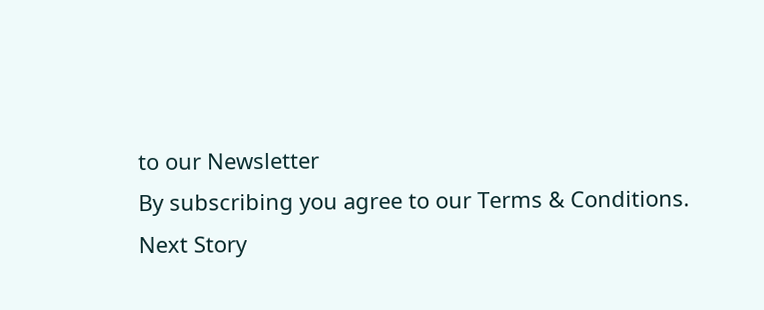to our Newsletter
By subscribing you agree to our Terms & Conditions.
Next Story